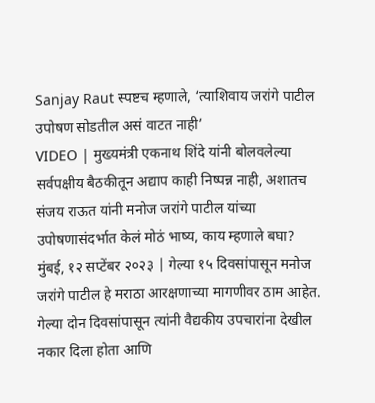Sanjay Raut स्पष्टच म्हणाले, ‘त्याशिवाय जरांगे पाटील उपोषण सोडतील असं वाटत नाही’
VIDEO | मुख्यमंत्री एकनाथ शिंदे यांनी बोलवलेल्या सर्वपक्षीय बैठकीतून अद्याप काही निष्पन्न नाही, अशातच संजय राऊत यांनी मनोज जरांगे पाटील यांच्या उपोषणासंदर्भात केलं मोठं भाष्य, काय म्हणाले बघा?
मुंबई, १२ सप्टेंबर २०२३ | गेल्या १५ दिवसांपासून मनोज जरांगे पाटील हे मराठा आरक्षणाच्या मागणीवर ठाम आहेत. गेल्या दोन दिवसांपासून त्यांनी वैद्यकीय उपचारांना देखील नकार दिला होता आणि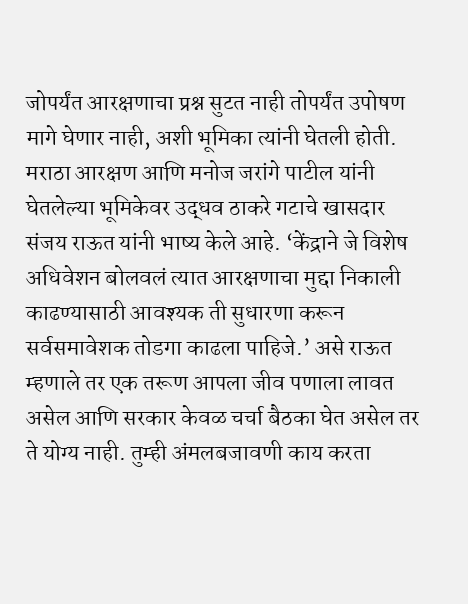जोपर्यंत आरक्षणाचा प्रश्न सुटत नाही तोपर्यंत उपोषण मागे घेणार नाही, अशी भूमिका त्यांनी घेतली होती. मराठा आरक्षण आणि मनोज जरांगे पाटील यांनी घेतलेल्या भूमिकेवर उद्धव ठाकरे गटाचे खासदार संजय राऊत यांनी भाष्य केले आहे. ‘केंद्राने जे विशेष अधिवेशन बोलवलं त्यात आरक्षणाचा मुद्दा निकाली काढण्यासाठी आवश्यक ती सुधारणा करून सर्वसमावेशक तोडगा काढला पाहिजे.’ असे राऊत म्हणाले तर एक तरूण आपला जीव पणाला लावत असेल आणि सरकार केवळ चर्चा बैठका घेत असेल तर ते योग्य नाही. तुम्ही अंमलबजावणी काय करता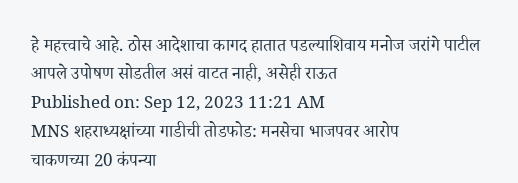हे महत्त्वाचे आहे. ठोस आदेशाचा कागद हातात पडल्याशिवाय मनोज जरांगे पाटील आपले उपोषण सोडतील असं वाटत नाही, असेही राऊत
Published on: Sep 12, 2023 11:21 AM
MNS शहराध्यक्षांच्या गाडीची तोडफोड: मनसेचा भाजपवर आरोप
चाकणच्या 20 कंपन्या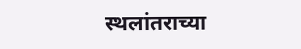स्थलांतराच्या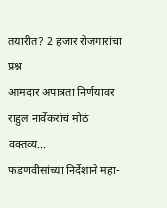तयारीत? 2 हजार रोजगारांचा प्रश्न
आमदार अपात्रता निर्णयावर राहुल नार्वेकरांचं मोठं वक्तव्य...
फडणवीसांच्या निर्देशाने महा-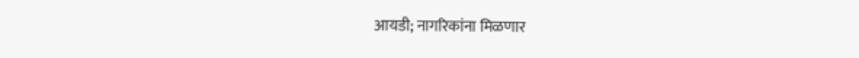आयडी; नागरिकांना मिळणार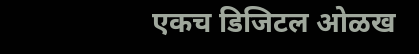एकच डिजिटल ओळख